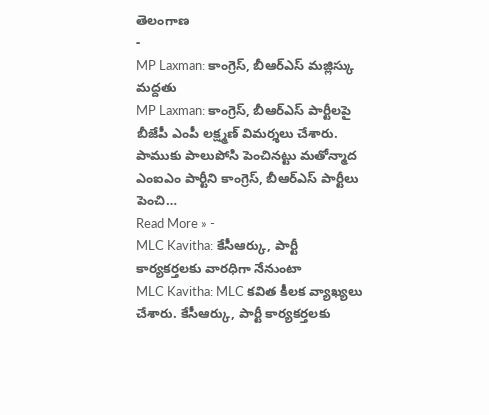తెలంగాణ
-
MP Laxman: కాంగ్రెస్, బీఆర్ఎస్ మజ్లిస్కు మద్దతు
MP Laxman: కాంగ్రెస్, బీఆర్ఎస్ పార్టీలపై బీజేపీ ఎంపీ లక్ష్మణ్ విమర్శలు చేశారు. పాముకు పాలుపోసి పెంచినట్టు మతోన్మాద ఎంఐఎం పార్టీని కాంగ్రెస్, బీఆర్ఎస్ పార్టీలు పెంచి…
Read More » -
MLC Kavitha: కేసీఆర్కు, పార్టీ కార్యకర్తలకు వారధిగా నేనుంటా
MLC Kavitha: MLC కవిత కీలక వ్యాఖ్యలు చేశారు. కేసీఆర్కు, పార్టీ కార్యకర్తలకు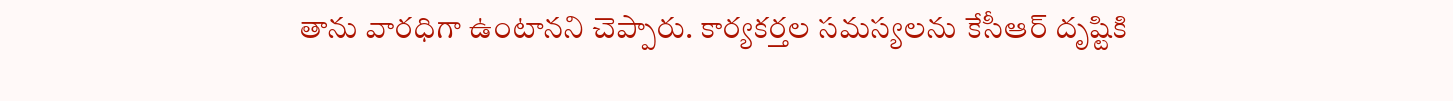తాను వారధిగా ఉంటానని చెప్పారు. కార్యకర్తల సమస్యలను కేసీఆర్ దృష్టికి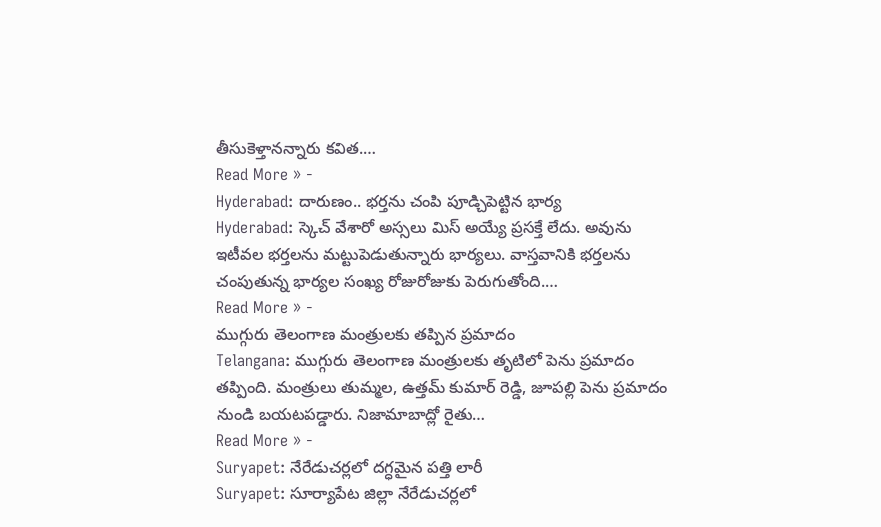తీసుకెళ్తానన్నారు కవిత.…
Read More » -
Hyderabad: దారుణం.. భర్తను చంపి పూడ్చిపెట్టిన భార్య
Hyderabad: స్కెచ్ వేశారో అస్సలు మిస్ అయ్యే ప్రసక్తే లేదు. అవును ఇటీవల భర్తలను మట్టుపెడుతున్నారు భార్యలు. వాస్తవానికి భర్తలను చంపుతున్న భార్యల సంఖ్య రోజురోజుకు పెరుగుతోంది.…
Read More » -
ముగ్గురు తెలంగాణ మంత్రులకు తప్పిన ప్రమాదం
Telangana: ముగ్గురు తెలంగాణ మంత్రులకు తృటిలో పెను ప్రమాదం తప్పింది. మంత్రులు తుమ్మల, ఉత్తమ్ కుమార్ రెడ్డి, జూపల్లి పెను ప్రమాదం నుండి బయటపడ్డారు. నిజామాబాద్లో రైతు…
Read More » -
Suryapet: నేరేడుచర్లలో దగ్ధమైన పత్తి లారీ
Suryapet: సూర్యాపేట జిల్లా నేరేడుచర్లలో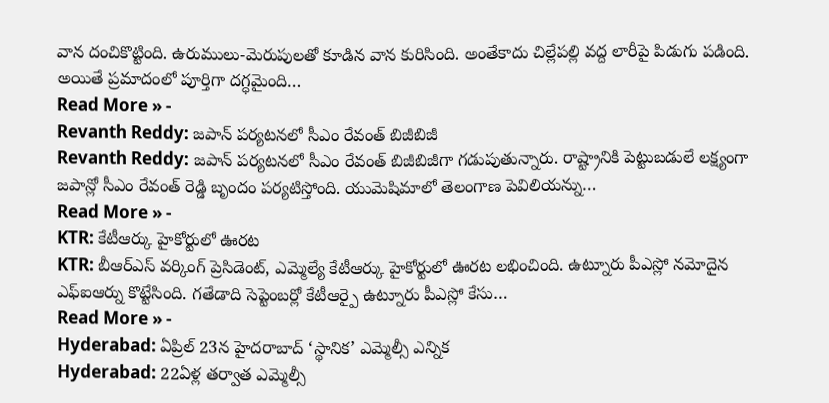వాన దంచికొట్టింది. ఉరుములు-మెరుపులతో కూడిన వాన కురిసింది. అంతేకాదు చిల్లేపల్లి వద్ద లారీపై పిడుగు పడింది. అయితే ప్రమాదంలో పూర్తిగా దగ్ధమైంది…
Read More » -
Revanth Reddy: జపాన్ పర్యటనలో సీఎం రేవంత్ బిజీబిజీ
Revanth Reddy: జపాన్ పర్యటనలో సీఎం రేవంత్ బిజీబిజీగా గడుపుతున్నారు. రాష్ట్రానికి పెట్టుబడులే లక్ష్యంగా జపాన్లో సీఎం రేవంత్ రెడ్డి బృందం పర్యటిస్తోంది. యుమెషిమాలో తెలంగాణ పెవిలియన్ను…
Read More » -
KTR: కేటీఆర్కు హైకోర్టులో ఊరట
KTR: బీఆర్ఎస్ వర్కింగ్ ప్రెసిడెంట్, ఎమ్మెల్యే కేటీఆర్కు హైకోర్టులో ఊరట లభించింది. ఉట్నూరు పీఎస్లో నమోదైన ఎఫ్ఐఆర్ను కొట్టేసింది. గతేడాది సెప్టెంబర్లో కేటీఆర్పై ఉట్నూరు పీఎస్లో కేసు…
Read More » -
Hyderabad: ఏప్రిల్ 23న హైదరాబాద్ ‘స్థానిక’ ఎమ్మెల్సీ ఎన్నిక
Hyderabad: 22ఏళ్ల తర్వాత ఎమ్మెల్సీ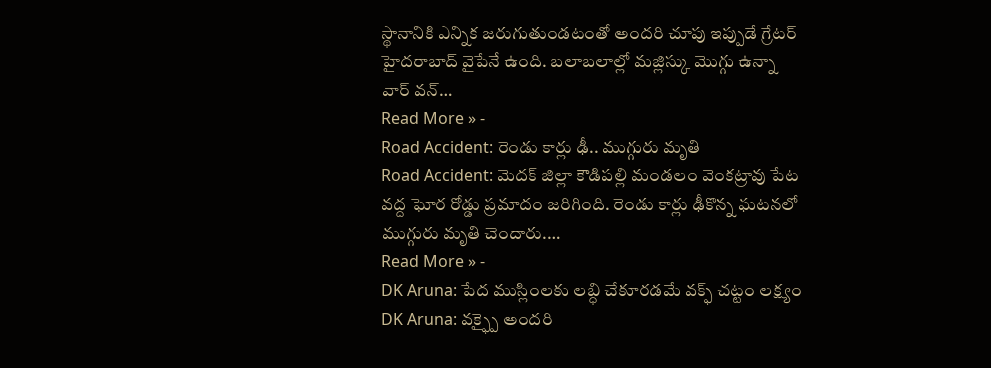స్థానానికి ఎన్నిక జరుగుతుండటంతో అందరి చూపు ఇప్పుడే గ్రేటర్ హైదరాబాద్ వైపేనే ఉంది. బలాబలాల్లో మజ్లిస్కు మొగ్గు ఉన్నా వార్ వన్…
Read More » -
Road Accident: రెండు కార్లు ఢీ.. ముగ్గురు మృతి
Road Accident: మెదక్ జిల్లా కౌడిపల్లి మండలం వెంకట్రావు పేట వద్ద ఘోర రోడ్డు ప్రమాదం జరిగింది. రెండు కార్లు ఢీకొన్న ఘటనలో ముగ్గురు మృతి చెందారు.…
Read More » -
DK Aruna: పేద ముస్లింలకు లబ్ధి చేకూరడమే వక్ఫ్ చట్టం లక్ష్యం
DK Aruna: వక్ఫ్పై అందరి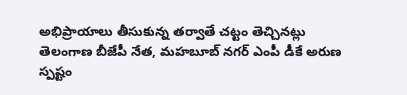అభిప్రాయాలు తీసుకున్న తర్వాతే చట్టం తెచ్చినట్లు తెలంగాణ బీజేపీ నేత, మహబూబ్ నగర్ ఎంపీ డీకే అరుణ స్పష్టం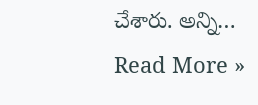చేశారు. అన్ని…
Read More »